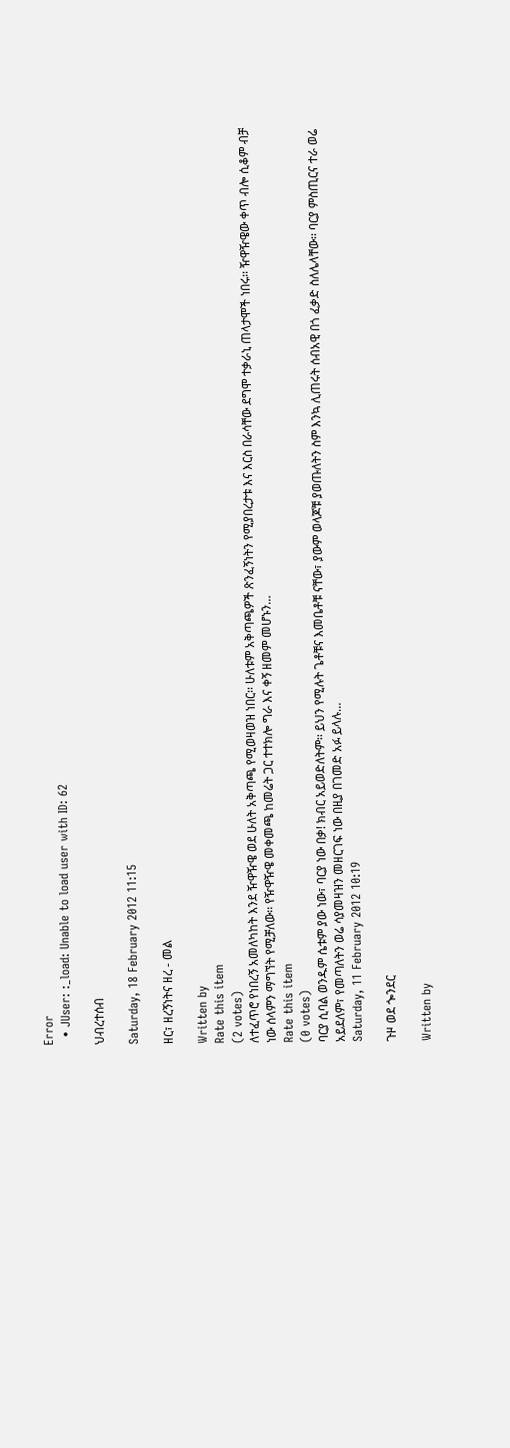Error
  • JUser: :_load: Unable to load user with ID: 62

ህብረተሰብ

Saturday, 18 February 2012 11:15

ዘር፣ ዘረኝነትና ዘረ - መል

Written by
Rate this item
(2 votes)
ለተፈጥሮ የነበረኝ አመለካከት እንደ ዥዋዥዌ ወደ ሁለት አቅጣጫ የሚወዛወዝ ነበር፡፡ ሁለቱም አቅጣጫዎች ጽንፈኝነትን የሚያበረታቱ እና እርስ በራሳቸው ደግሞ ተቃራኒ ጠላታሞች ነበሩ፡፡ ዥዋዥዌው ቀጥ ብሎ ሲቆም ብቻ ነው ሰላምን ማግኘት የሚቻለው፡፡ የዥዋዥዌ መቀመጫ ከመሬት ጋር ተተክሎ ግራ እና ቀኝ ዘመም መሆኑን…
Rate this item
(0 votes)
ባርያ ሲባል ወንዱም ሴቱም ያው ነው፣ ባርያ ነው በቃ! ክብር አይወድለትም፡፡ ይህን የሚሉት ጌቶቹና እመቤቶቹ ናቸው፣ ያውም ወላጆቹ ያወጡለትን ስም እንኳ ሊጠሩት ሰብአዊ በጎ ፈቃድ ስለሌላቸው፡፡ ባርያ ምስጢርና ተራ ወሬ አይደለም፣ የመጣለትን ወሬ ሳያመዛዝን መዘርገፍ ነው በዚያ በገመድ አፉ ይላሉ…
Saturday, 11 February 2012 10:19

ጉዞ ወደ ጐንደር

Written by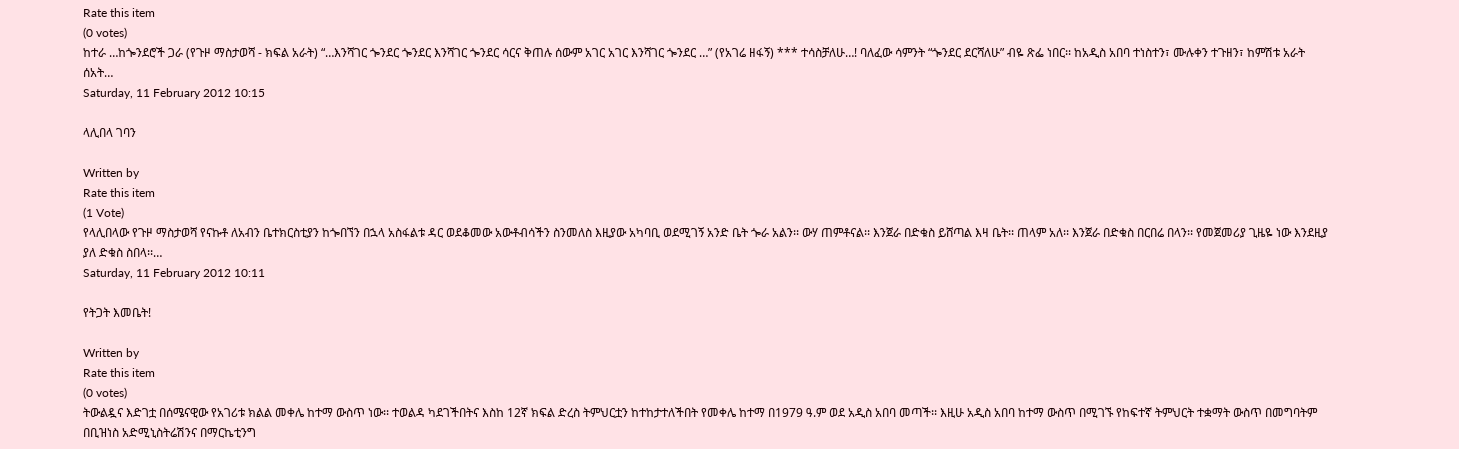Rate this item
(0 votes)
ከተራ …ከጐንደሮች ጋራ (የጉዞ ማስታወሻ - ክፍል አራት) “…እንሻገር ጐንደር ጐንደር እንሻገር ጐንደር ሳርና ቅጠሉ ሰውም አገር አገር እንሻገር ጐንደር …” (የአገሬ ዘፋኝ) *** ተሳስቻለሁ…! ባለፈው ሳምንት “ጐንደር ደርሻለሁ” ብዬ ጽፌ ነበር፡፡ ከአዲስ አበባ ተነስተን፣ ሙሉቀን ተጉዘን፣ ከምሽቱ አራት ሰአት…
Saturday, 11 February 2012 10:15

ላሊበላ ገባን

Written by
Rate this item
(1 Vote)
የላሊበላው የጉዞ ማስታወሻ የናኩቶ ለአብን ቤተክርስቲያን ከጐበኘን በኋላ አስፋልቱ ዳር ወደቆመው አውቶብሳችን ስንመለስ እዚያው አካባቢ ወደሚገኝ አንድ ቤት ጐራ አልን፡፡ ውሃ ጠምቶናል፡፡ እንጀራ በድቁስ ይሸጣል እዛ ቤት፡፡ ጠላም አለ፡፡ እንጀራ በድቁስ በርበሬ በላን፡፡ የመጀመሪያ ጊዜዬ ነው እንደዚያ ያለ ድቁስ ስበላ፡፡…
Saturday, 11 February 2012 10:11

የትጋት እመቤት!

Written by
Rate this item
(0 votes)
ትውልዷና እድገቷ በሰሜናዊው የአገሪቱ ክልል መቀሌ ከተማ ውስጥ ነው፡፡ ተወልዳ ካደገችበትና እስከ 12ኛ ክፍል ድረስ ትምህርቷን ከተከታተለችበት የመቀሌ ከተማ በ1979 ዓ.ም ወደ አዲስ አበባ መጣች፡፡ እዚሁ አዲስ አበባ ከተማ ውስጥ በሚገኙ የከፍተኛ ትምህርት ተቋማት ውስጥ በመግባትም በቢዝነስ አድሚኒስትሬሽንና በማርኬቲንግ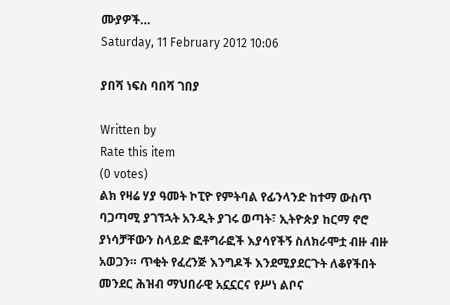ሙያዎች…
Saturday, 11 February 2012 10:06

ያበሻ ነፍስ ባበሻ ገበያ

Written by
Rate this item
(0 votes)
ልክ የዛሬ ሃያ ዓመት ኮፒዮ የምትባል የፊንላንድ ከተማ ውስጥ ባጋጣሚ ያገኘኋት አንዲት ያገሩ ወጣት፣ ኢትዮጵያ ከርማ ኖሮ ያነሳቻቸውን ስላይድ ፎቶግራፎች እያሳየችኝ ስለክራሞቷ ብዙ ብዙ አወጋን። ጥቂት የፈረንጅ እንግዶች እንደሚያደርጉት ለቆየችበት መንደር ሕዝብ ማህበራዊ አኗኗርና የሥነ ልቦና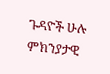ጉዳዮች ሁሉ ምክንያታዊ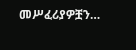መሥፈሪያዎቿን…